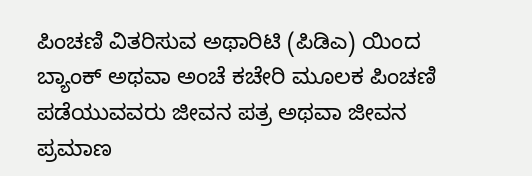ಪಿಂಚಣಿ ವಿತರಿಸುವ ಅಥಾರಿಟಿ (ಪಿಡಿಎ) ಯಿಂದ ಬ್ಯಾಂಕ್ ಅಥವಾ ಅಂಚೆ ಕಚೇರಿ ಮೂಲಕ ಪಿಂಚಣಿ ಪಡೆಯುವವರು ಜೀವನ ಪತ್ರ ಅಥವಾ ಜೀವನ ಪ್ರಮಾಣ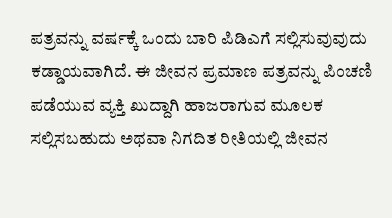ಪತ್ರವನ್ನು ವರ್ಷಕ್ಕೆ ಒಂದು ಬಾರಿ ಪಿಡಿಎಗೆ ಸಲ್ಲಿಸುವುವುದು ಕಡ್ಡಾಯವಾಗಿದೆ. ಈ ಜೀವನ ಪ್ರಮಾಣ ಪತ್ರವನ್ನು ಪಿಂಚಣಿ ಪಡೆಯುವ ವ್ಯಕ್ತಿ ಖುದ್ದಾಗಿ ಹಾಜರಾಗುವ ಮೂಲಕ ಸಲ್ಲಿಸಬಹುದು ಅಥವಾ ನಿಗದಿತ ರೀತಿಯಲ್ಲಿ ಜೀವನ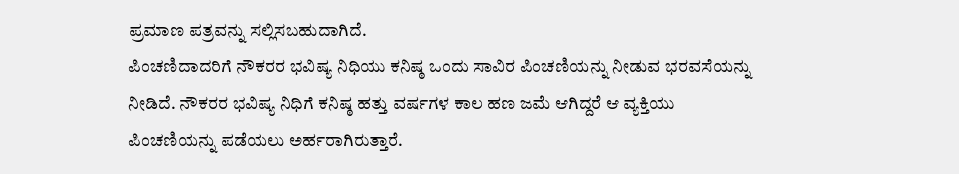ಪ್ರಮಾಣ ಪತ್ರವನ್ನು ಸಲ್ಲಿಸಬಹುದಾಗಿದೆ.
ಪಿಂಚಣಿದಾದರಿಗೆ ನೌಕರರ ಭವಿಷ್ಯ ನಿಧಿಯು ಕನಿಷ್ಠ ಒಂದು ಸಾವಿರ ಪಿಂಚಣಿಯನ್ನು ನೀಡುವ ಭರವಸೆಯನ್ನು ನೀಡಿದೆ. ನೌಕರರ ಭವಿಷ್ಯ ನಿಧಿಗೆ ಕನಿಷ್ಠ ಹತ್ತು ವರ್ಷಗಳ ಕಾಲ ಹಣ ಜಮೆ ಆಗಿದ್ದರೆ ಆ ವ್ಯಕ್ತಿಯು ಪಿಂಚಣಿಯನ್ನು ಪಡೆಯಲು ಅರ್ಹರಾಗಿರುತ್ತಾರೆ.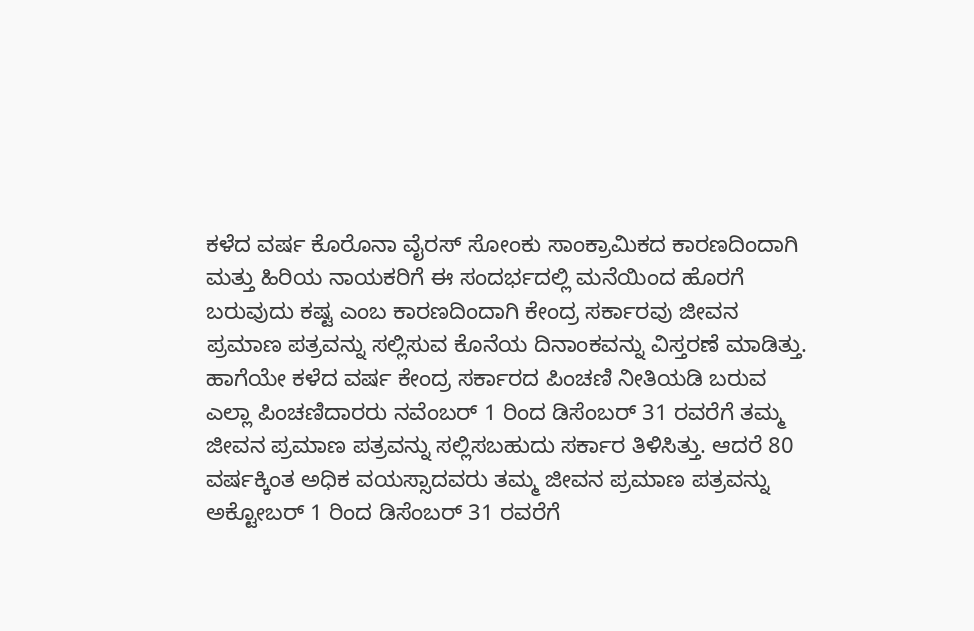ಕಳೆದ ವರ್ಷ ಕೊರೊನಾ ವೈರಸ್ ಸೋಂಕು ಸಾಂಕ್ರಾಮಿಕದ ಕಾರಣದಿಂದಾಗಿ ಮತ್ತು ಹಿರಿಯ ನಾಯಕರಿಗೆ ಈ ಸಂದರ್ಭದಲ್ಲಿ ಮನೆಯಿಂದ ಹೊರಗೆ ಬರುವುದು ಕಷ್ಟ ಎಂಬ ಕಾರಣದಿಂದಾಗಿ ಕೇಂದ್ರ ಸರ್ಕಾರವು ಜೀವನ ಪ್ರಮಾಣ ಪತ್ರವನ್ನು ಸಲ್ಲಿಸುವ ಕೊನೆಯ ದಿನಾಂಕವನ್ನು ವಿಸ್ತರಣೆ ಮಾಡಿತ್ತು. ಹಾಗೆಯೇ ಕಳೆದ ವರ್ಷ ಕೇಂದ್ರ ಸರ್ಕಾರದ ಪಿಂಚಣಿ ನೀತಿಯಡಿ ಬರುವ ಎಲ್ಲಾ ಪಿಂಚಣಿದಾರರು ನವೆಂಬರ್ 1 ರಿಂದ ಡಿಸೆಂಬರ್ 31 ರವರೆಗೆ ತಮ್ಮ ಜೀವನ ಪ್ರಮಾಣ ಪತ್ರವನ್ನು ಸಲ್ಲಿಸಬಹುದು ಸರ್ಕಾರ ತಿಳಿಸಿತ್ತು. ಆದರೆ 80 ವರ್ಷಕ್ಕಿಂತ ಅಧಿಕ ವಯಸ್ಸಾದವರು ತಮ್ಮ ಜೀವನ ಪ್ರಮಾಣ ಪತ್ರವನ್ನು ಅಕ್ಟೋಬರ್ 1 ರಿಂದ ಡಿಸೆಂಬರ್ 31 ರವರೆಗೆ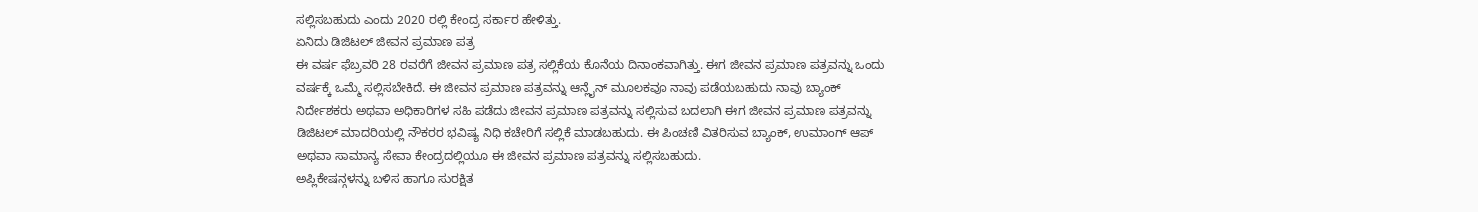ಸಲ್ಲಿಸಬಹುದು ಎಂದು 2020 ರಲ್ಲಿ ಕೇಂದ್ರ ಸರ್ಕಾರ ಹೇಳಿತ್ತು.
ಏನಿದು ಡಿಜಿಟಲ್ ಜೀವನ ಪ್ರಮಾಣ ಪತ್ರ
ಈ ವರ್ಷ ಫೆಬ್ರವರಿ 28 ರವರೆಗೆ ಜೀವನ ಪ್ರಮಾಣ ಪತ್ರ ಸಲ್ಲಿಕೆಯ ಕೊನೆಯ ದಿನಾಂಕವಾಗಿತ್ತು. ಈಗ ಜೀವನ ಪ್ರಮಾಣ ಪತ್ರವನ್ನು ಒಂದು ವರ್ಷಕ್ಕೆ ಒಮ್ಮೆ ಸಲ್ಲಿಸಬೇಕಿದೆ. ಈ ಜೀವನ ಪ್ರಮಾಣ ಪತ್ರವನ್ನು ಆನ್ಲೈನ್ ಮೂಲಕವೂ ನಾವು ಪಡೆಯಬಹುದು ನಾವು ಬ್ಯಾಂಕ್ ನಿರ್ದೇಶಕರು ಅಥವಾ ಅಧಿಕಾರಿಗಳ ಸಹಿ ಪಡೆದು ಜೀವನ ಪ್ರಮಾಣ ಪತ್ರವನ್ನು ಸಲ್ಲಿಸುವ ಬದಲಾಗಿ ಈಗ ಜೀವನ ಪ್ರಮಾಣ ಪತ್ರವನ್ನು ಡಿಜಿಟಲ್ ಮಾದರಿಯಲ್ಲಿ ನೌಕರರ ಭವಿಷ್ಯ ನಿಧಿ ಕಚೇರಿಗೆ ಸಲ್ಲಿಕೆ ಮಾಡಬಹುದು. ಈ ಪಿಂಚಣಿ ವಿತರಿಸುವ ಬ್ಯಾಂಕ್, ಉಮಾಂಗ್ ಆಪ್ ಅಥವಾ ಸಾಮಾನ್ಯ ಸೇವಾ ಕೇಂದ್ರದಲ್ಲಿಯೂ ಈ ಜೀವನ ಪ್ರಮಾಣ ಪತ್ರವನ್ನು ಸಲ್ಲಿಸಬಹುದು.
ಅಪ್ಲಿಕೇಷನ್ಗಳನ್ನು ಬಳಿಸ ಹಾಗೂ ಸುರಕ್ಷಿತ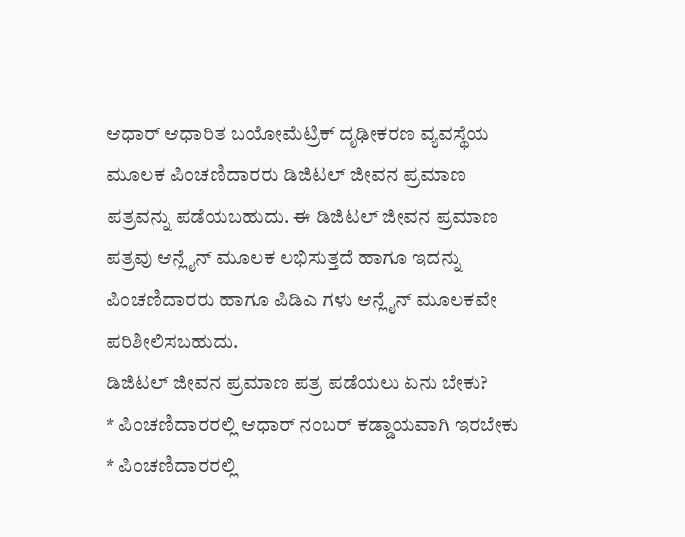ಆಧಾರ್ ಆಧಾರಿತ ಬಯೋಮೆಟ್ರಿಕ್ ದೃಢೀಕರಣ ವ್ಯವಸ್ಥೆಯ ಮೂಲಕ ಪಿಂಚಣಿದಾರರು ಡಿಜಿಟಲ್ ಜೀವನ ಪ್ರಮಾಣ ಪತ್ರವನ್ನು ಪಡೆಯಬಹುದು. ಈ ಡಿಜಿಟಲ್ ಜೀವನ ಪ್ರಮಾಣ ಪತ್ರವು ಆನ್ಲೈನ್ ಮೂಲಕ ಲಭಿಸುತ್ತದೆ ಹಾಗೂ ಇದನ್ನು ಪಿಂಚಣಿದಾರರು ಹಾಗೂ ಪಿಡಿಎ ಗಳು ಆನ್ಲೈನ್ ಮೂಲಕವೇ ಪರಿಶೀಲಿಸಬಹುದು.
ಡಿಜಿಟಲ್ ಜೀವನ ಪ್ರಮಾಣ ಪತ್ರ ಪಡೆಯಲು ಏನು ಬೇಕು?
* ಪಿಂಚಣಿದಾರರಲ್ಲಿ ಆಧಾರ್ ನಂಬರ್ ಕಡ್ಡಾಯವಾಗಿ ಇರಬೇಕು
* ಪಿಂಚಣಿದಾರರಲ್ಲಿ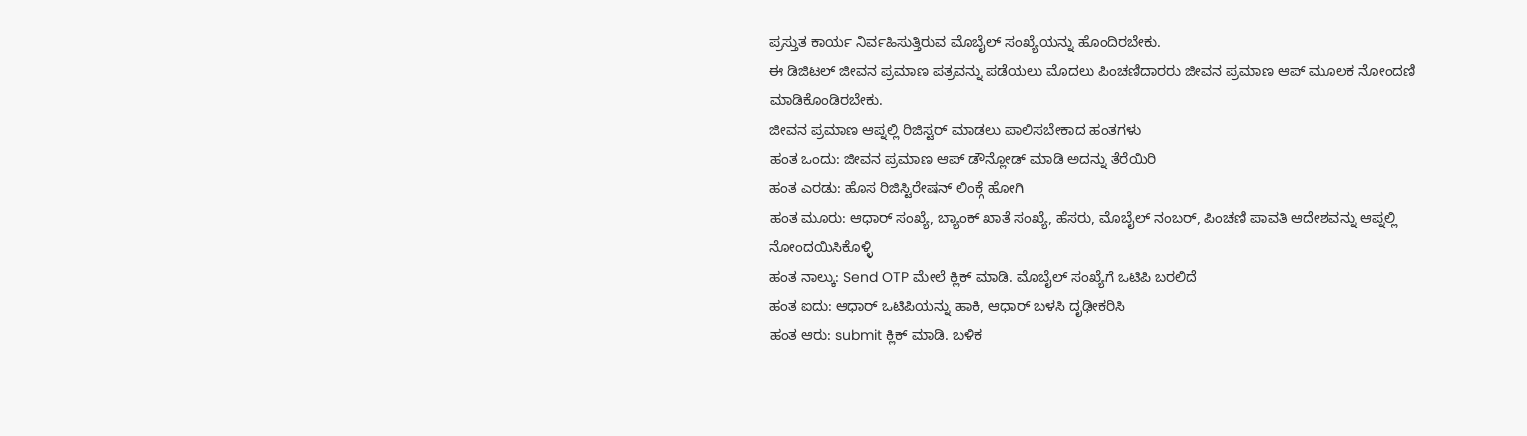ಪ್ರಸ್ತುತ ಕಾರ್ಯ ನಿರ್ವಹಿಸುತ್ತಿರುವ ಮೊಬೈಲ್ ಸಂಖ್ಯೆಯನ್ನು ಹೊಂದಿರಬೇಕು.
ಈ ಡಿಜಿಟಲ್ ಜೀವನ ಪ್ರಮಾಣ ಪತ್ರವನ್ನು ಪಡೆಯಲು ಮೊದಲು ಪಿಂಚಣಿದಾರರು ಜೀವನ ಪ್ರಮಾಣ ಆಪ್ ಮೂಲಕ ನೋಂದಣಿ ಮಾಡಿಕೊಂಡಿರಬೇಕು.
ಜೀವನ ಪ್ರಮಾಣ ಆಪ್ನಲ್ಲಿ ರಿಜಿಸ್ಟರ್ ಮಾಡಲು ಪಾಲಿಸಬೇಕಾದ ಹಂತಗಳು
ಹಂತ ಒಂದು: ಜೀವನ ಪ್ರಮಾಣ ಆಪ್ ಡೌನ್ಲೋಡ್ ಮಾಡಿ ಅದನ್ನು ತೆರೆಯಿರಿ
ಹಂತ ಎರಡು: ಹೊಸ ರಿಜಿಸ್ಟಿರೇಷನ್ ಲಿಂಕ್ಗೆ ಹೋಗಿ
ಹಂತ ಮೂರು: ಆಧಾರ್ ಸಂಖ್ಯೆ, ಬ್ಯಾಂಕ್ ಖಾತೆ ಸಂಖ್ಯೆ, ಹೆಸರು, ಮೊಬೈಲ್ ನಂಬರ್, ಪಿಂಚಣಿ ಪಾವತಿ ಆದೇಶವನ್ನು ಆಪ್ನಲ್ಲಿ ನೋಂದಯಿಸಿಕೊಳ್ಳಿ
ಹಂತ ನಾಲ್ಕು: Send OTP ಮೇಲೆ ಕ್ಲಿಕ್ ಮಾಡಿ. ಮೊಬೈಲ್ ಸಂಖ್ಯೆಗೆ ಒಟಿಪಿ ಬರಲಿದೆ
ಹಂತ ಐದು: ಆಧಾರ್ ಒಟಿಪಿಯನ್ನು ಹಾಕಿ, ಆಧಾರ್ ಬಳಸಿ ದೃಢೀಕರಿಸಿ
ಹಂತ ಆರು: submit ಕ್ಲಿಕ್ ಮಾಡಿ. ಬಳಿಕ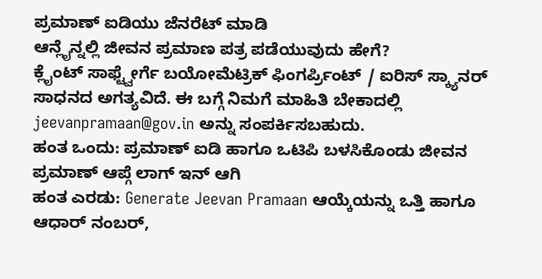ಪ್ರಮಾಣ್ ಐಡಿಯು ಜೆನರೆಟ್ ಮಾಡಿ
ಆನ್ಲೈನ್ನಲ್ಲಿ ಜೀವನ ಪ್ರಮಾಣ ಪತ್ರ ಪಡೆಯುವುದು ಹೇಗೆ?
ಕ್ಲೈಂಟ್ ಸಾಫ್ಟ್ವೇರ್ಗೆ ಬಯೋಮೆಟ್ರಿಕ್ ಫಿಂಗರ್ಪ್ರಿಂಟ್ / ಐರಿಸ್ ಸ್ಕ್ಯಾನರ್ ಸಾಧನದ ಅಗತ್ಯವಿದೆ. ಈ ಬಗ್ಗೆ ನಿಮಗೆ ಮಾಹಿತಿ ಬೇಕಾದಲ್ಲಿ jeevanpramaan@gov.in ಅನ್ನು ಸಂಪರ್ಕಿಸಬಹುದು.
ಹಂತ ಒಂದು: ಪ್ರಮಾಣ್ ಐಡಿ ಹಾಗೂ ಒಟಿಪಿ ಬಳಸಿಕೊಂಡು ಜೀವನ ಪ್ರಮಾಣ್ ಆಪ್ಗೆ ಲಾಗ್ ಇನ್ ಆಗಿ
ಹಂತ ಎರಡು: Generate Jeevan Pramaan ಆಯ್ಕೆಯನ್ನು ಒತ್ತಿ ಹಾಗೂ ಆಧಾರ್ ನಂಬರ್,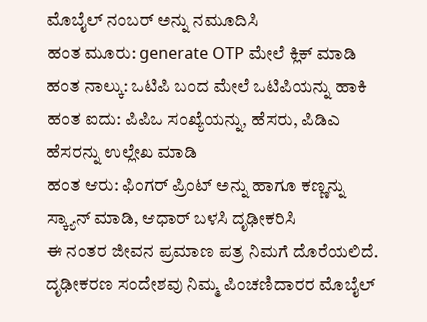ಮೊಬೈಲ್ ನಂಬರ್ ಅನ್ನು ನಮೂದಿಸಿ
ಹಂತ ಮೂರು: generate OTP ಮೇಲೆ ಕ್ಲಿಕ್ ಮಾಡಿ
ಹಂತ ನಾಲ್ಕು: ಒಟಿಪಿ ಬಂದ ಮೇಲೆ ಒಟಿಪಿಯನ್ನು ಹಾಕಿ
ಹಂತ ಐದು: ಪಿಪಿಒ ಸಂಖ್ಯೆಯನ್ನು, ಹೆಸರು, ಪಿಡಿಎ ಹೆಸರನ್ನು ಉಲ್ಲೇಖ ಮಾಡಿ
ಹಂತ ಆರು: ಫಿಂಗರ್ ಪ್ರಿಂಟ್ ಅನ್ನು ಹಾಗೂ ಕಣ್ಣನ್ನು ಸ್ಕ್ಯಾನ್ ಮಾಡಿ, ಆಧಾರ್ ಬಳಸಿ ದೃಢೀಕರಿಸಿ
ಈ ನಂತರ ಜೀವನ ಪ್ರಮಾಣ ಪತ್ರ ನಿಮಗೆ ದೊರೆಯಲಿದೆ. ದೃಢೀಕರಣ ಸಂದೇಶವು ನಿಮ್ಮ ಪಿಂಚಣಿದಾರರ ಮೊಬೈಲ್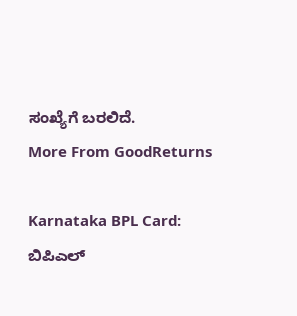ಸಂಖ್ಯೆಗೆ ಬರಲಿದೆ.
More From GoodReturns

Karnataka BPL Card: ಬಿಪಿಎಲ್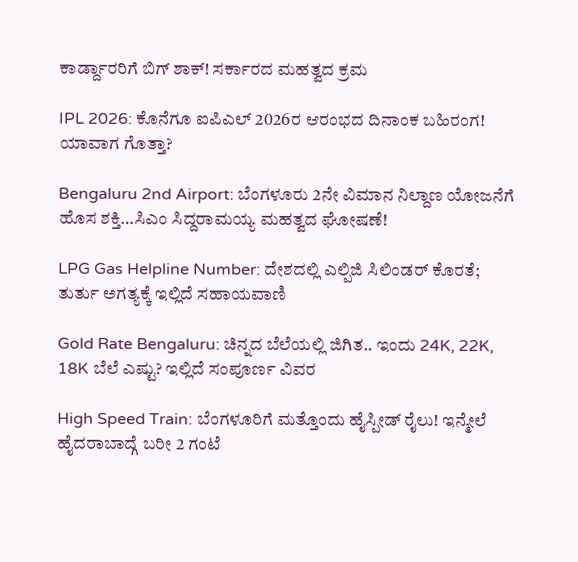ಕಾರ್ಡ್ದಾರರಿಗೆ ಬಿಗ್ ಶಾಕ್! ಸರ್ಕಾರದ ಮಹತ್ವದ ಕ್ರಮ

IPL 2026: ಕೊನೆಗೂ ಐಪಿಎಲ್ 2026ರ ಆರಂಭದ ದಿನಾಂಕ ಬಹಿರಂಗ! ಯಾವಾಗ ಗೊತ್ತಾ?

Bengaluru 2nd Airport: ಬೆಂಗಳೂರು 2ನೇ ವಿಮಾನ ನಿಲ್ದಾಣ ಯೋಜನೆಗೆ ಹೊಸ ಶಕ್ತಿ…ಸಿಎಂ ಸಿದ್ದರಾಮಯ್ಯ ಮಹತ್ವದ ಘೋಷಣೆ!

LPG Gas Helpline Number: ದೇಶದಲ್ಲಿ ಎಲ್ಪಿಜಿ ಸಿಲಿಂಡರ್ ಕೊರತೆ; ತುರ್ತು ಅಗತ್ಯಕ್ಕೆ ಇಲ್ಲಿದೆ ಸಹಾಯವಾಣಿ

Gold Rate Bengaluru: ಚಿನ್ನದ ಬೆಲೆಯಲ್ಲಿ ಜಿಗಿತ.. ಇಂದು 24K, 22K, 18K ಬೆಲೆ ಎಷ್ಟು? ಇಲ್ಲಿದೆ ಸಂಪೂರ್ಣ ವಿವರ

High Speed Train: ಬೆಂಗಳೂರಿಗೆ ಮತ್ತೊಂದು ಹೈಸ್ಪೀಡ್ ರೈಲು! ಇನ್ಮೇಲೆ ಹೈದರಾಬಾದ್ಗೆ ಬರೀ 2 ಗಂಟೆ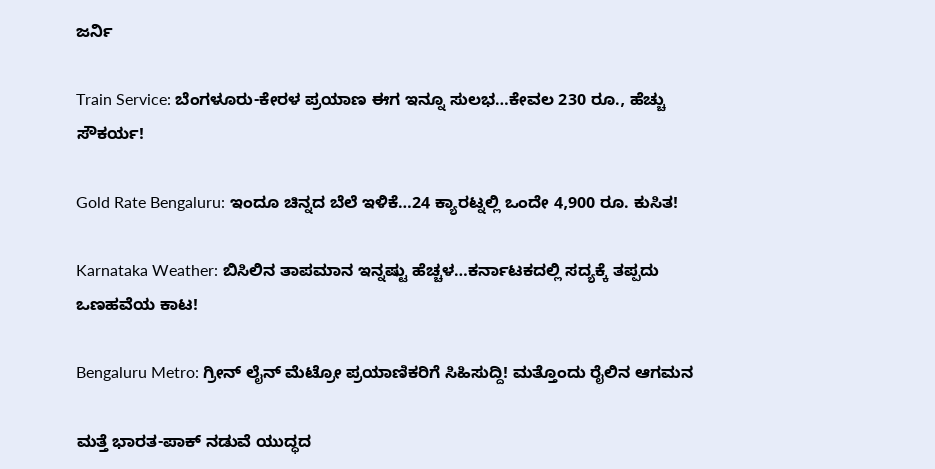ಜರ್ನಿ

Train Service: ಬೆಂಗಳೂರು-ಕೇರಳ ಪ್ರಯಾಣ ಈಗ ಇನ್ನೂ ಸುಲಭ…ಕೇವಲ 230 ರೂ., ಹೆಚ್ಚು ಸೌಕರ್ಯ!

Gold Rate Bengaluru: ಇಂದೂ ಚಿನ್ನದ ಬೆಲೆ ಇಳಿಕೆ…24 ಕ್ಯಾರಟ್ನಲ್ಲಿ ಒಂದೇ 4,900 ರೂ. ಕುಸಿತ!

Karnataka Weather: ಬಿಸಿಲಿನ ತಾಪಮಾನ ಇನ್ನಷ್ಟು ಹೆಚ್ಚಳ…ಕರ್ನಾಟಕದಲ್ಲಿ ಸದ್ಯಕ್ಕೆ ತಪ್ಪದು ಒಣಹವೆಯ ಕಾಟ!

Bengaluru Metro: ಗ್ರೀನ್ ಲೈನ್ ಮೆಟ್ರೋ ಪ್ರಯಾಣಿಕರಿಗೆ ಸಿಹಿಸುದ್ದಿ! ಮತ್ತೊಂದು ರೈಲಿನ ಆಗಮನ

ಮತ್ತೆ ಭಾರತ-ಪಾಕ್ ನಡುವೆ ಯುದ್ಧದ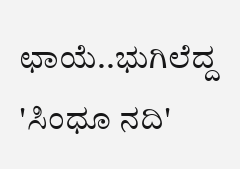ಛಾಯೆ..ಭುಗಿಲೆದ್ದ 'ಸಿಂಧೂ ನದಿ'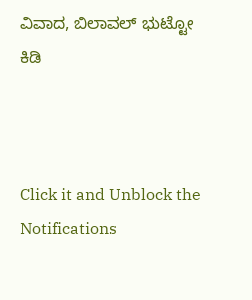ವಿವಾದ, ಬಿಲಾವಲ್ ಭುಟ್ಟೋ ಕಿಡಿ



Click it and Unblock the Notifications